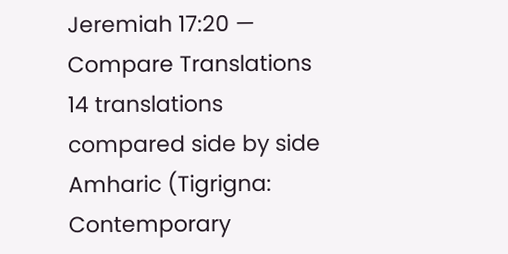Jeremiah 17:20 — Compare Translations
14 translations compared side by side
Amharic (Tigrigna: Contemporary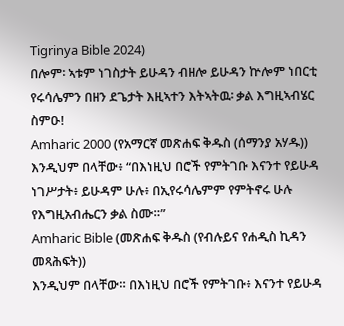Tigrinya Bible 2024)
በሎም፡ ኣቱም ነገስታት ይሁዳን ብዘሎ ይሁዳን ኵሎም ነበርቲ የሩሳሌምን በዘን ደጌታት እዚኣተን እትኣትዉ፡ ቃል እግዚኣብሄር ስምዑ!
Amharic 2000 (የአማርኛ መጽሐፍ ቅዱስ (ሰማንያ አሃዱ))
እንዲህም በላቸው፥ “በእነዚህ በሮች የምትገቡ እናንተ የይሁዳ ነገሥታት፥ ይሁዳም ሁሉ፥ በኢየሩሳሌምም የምትኖሩ ሁሉ የእግዚአብሔርን ቃል ስሙ።”
Amharic Bible (መጽሐፍ ቅዱስ (የብሉይና የሐዲስ ኪዳን መጻሕፍት))
እንዲህም በላቸው። በእነዚህ በሮች የምትገቡ፥ እናንተ የይሁዳ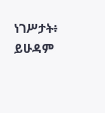ነገሥታት፥ ይሁዳም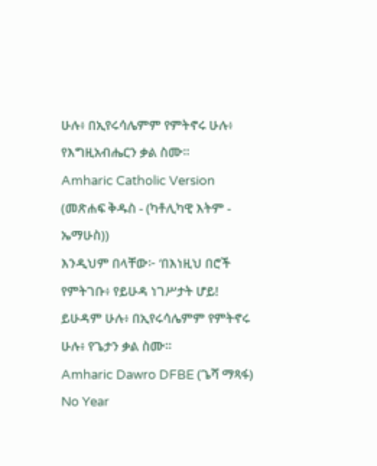ሁሉ፥ በኢየሩሳሌምም የምትኖሩ ሁሉ፥ የእግዚአብሔርን ቃል ስሙ።
Amharic Catholic Version (መጽሐፍ ቅዱስ - (ካቶሊካዊ እትም - ኤማሁስ))
እንዲህም በላቸው፦ ‘በእነዚህ በሮች የምትገቡ፥ የይሁዳ ነገሥታት ሆይ! ይሁዳም ሁሉ፥ በኢየሩሳሌምም የምትኖሩ ሁሉ፥ የጌታን ቃል ስሙ።
Amharic Dawro DFBE (ጌሻ ማጻፋ) No Year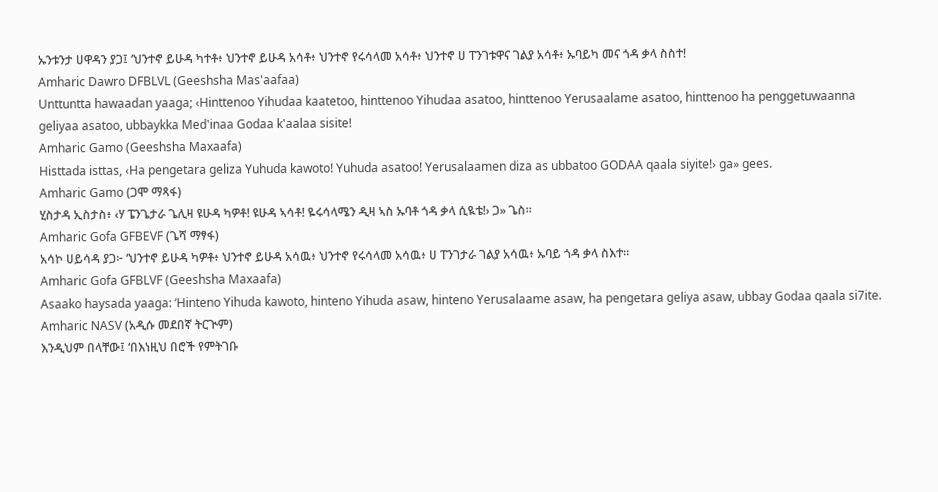ኡንቱንታ ሀዋዳን ያጋ፤ ‘ህንተኖ ይሁዳ ካተቶ፥ ህንተኖ ይሁዳ አሳቶ፥ ህንተኖ የሩሳላመ አሳቶ፥ ህንተኖ ሀ ፐንገቱዋና ገልያ አሳቶ፥ ኡባይካ መና ጎዳ ቃላ ስስተ!
Amharic Dawro DFBLVL (Geeshsha Mas'aafaa)
Unttuntta hawaadan yaaga; ‹Hinttenoo Yihudaa kaatetoo, hinttenoo Yihudaa asatoo, hinttenoo Yerusaalame asatoo, hinttenoo ha penggetuwaanna geliyaa asatoo, ubbaykka Med'inaa Godaa k'aalaa sisite!
Amharic Gamo (Geeshsha Maxaafa)
Histtada isttas, ‹Ha pengetara geliza Yuhuda kawoto! Yuhuda asatoo! Yerusalaamen diza as ubbatoo GODAA qaala siyite!› ga» gees.
Amharic Gamo (ጋሞ ማጻፋ)
ሂስታዳ ኢስታስ፥ ‹ሃ ፔንጌታራ ጌሊዛ ዩሁዳ ካዎቶ! ዩሁዳ ኣሳቶ! ዬሩሳላሜን ዲዛ ኣስ ኡባቶ ጎዳ ቃላ ሲዪቴ!› ጋ» ጌስ።
Amharic Gofa GFBEVF (ጌሻ ማፃፋ)
አሳኮ ሀይሳዳ ያጋ፦ ‘ህንተኖ ይሁዳ ካዎቶ፥ ህንተኖ ይሁዳ አሳዉ፥ ህንተኖ የሩሳላመ አሳዉ፥ ሀ ፐንገታራ ገልያ አሳዉ፥ ኡባይ ጎዳ ቃላ ስእተ።
Amharic Gofa GFBLVF (Geeshsha Maxaafa)
Asaako haysada yaaga: ‘Hinteno Yihuda kawoto, hinteno Yihuda asaw, hinteno Yerusalaame asaw, ha pengetara geliya asaw, ubbay Godaa qaala si7ite.
Amharic NASV (አዲሱ መደበኛ ትርጒም)
እንዲህም በላቸው፤ ‘በእነዚህ በሮች የምትገቡ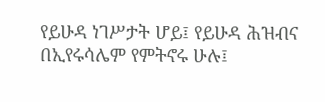የይሁዳ ነገሥታት ሆይ፤ የይሁዳ ሕዝብና በኢየሩሳሌም የምትኖሩ ሁሉ፤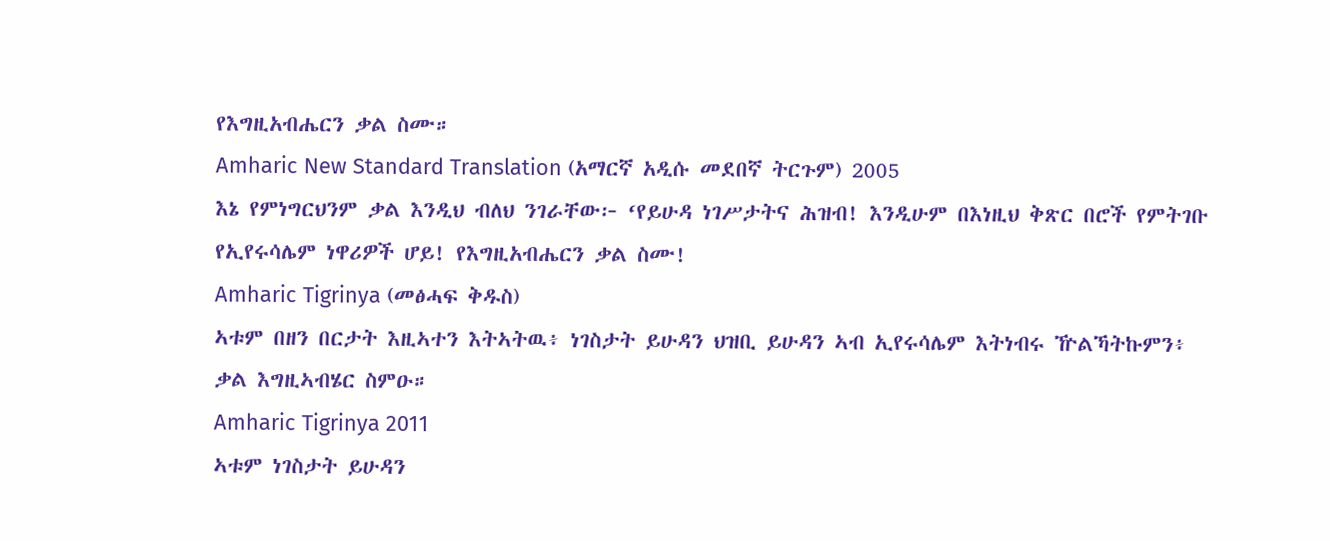የእግዚአብሔርን ቃል ስሙ።
Amharic New Standard Translation (አማርኛ አዲሱ መደበኛ ትርጉም) 2005
እኔ የምነግርህንም ቃል እንዲህ ብለህ ንገራቸው፦ ‘የይሁዳ ነገሥታትና ሕዝብ! እንዲሁም በእነዚህ ቅጽር በሮች የምትገቡ የኢየሩሳሌም ነዋሪዎች ሆይ! የእግዚአብሔርን ቃል ስሙ!
Amharic Tigrinya (መፅሓፍ ቅዱስ)
ኣቱም በዘን በርታት እዚኣተን እትኣትዉ፥ ነገስታት ይሁዳን ህዝቢ ይሁዳን ኣብ ኢየሩሳሌም እትነብሩ ዅልኻትኩምን፥ ቃል እግዚኣብሄር ስምዑ።
Amharic Tigrinya 2011
ኣቱም ነገስታት ይሁዳን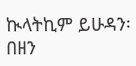ኲላትኪም ይሁዳን፡ በዘን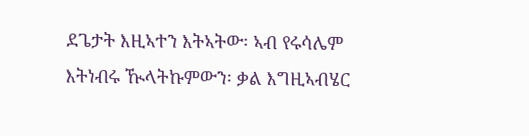ደጌታት እዚኣተን እትኣትው፡ ኣብ የሩሳሌም እትነብሩ ዂላትኩምውን፡ ቃል እግዚኣብሄር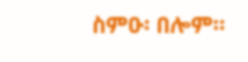ስምዑ፡ በሎም።